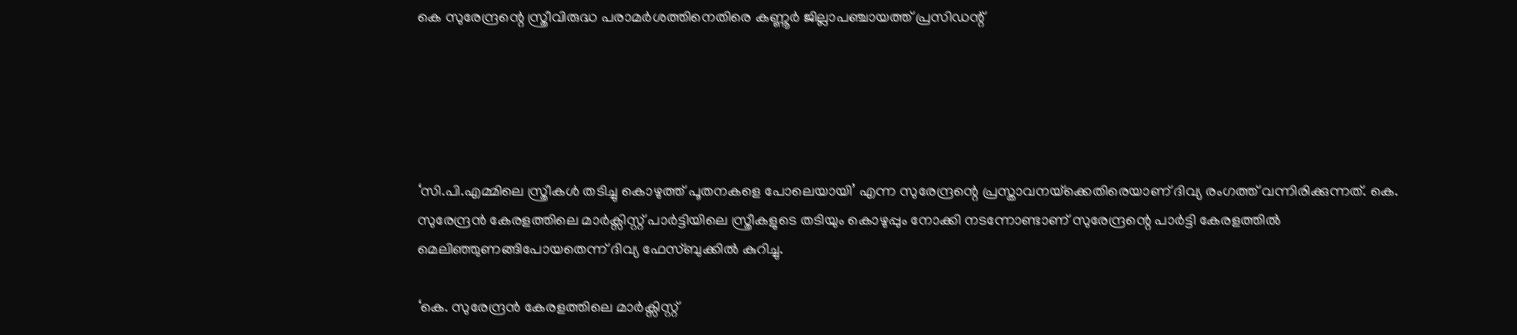കെ സുരേന്ദ്രന്റെ സ്ത്രീവിരുദ്ധ പരാമര്‍ശത്തിനെതിരെ കണ്ണൂർ ജില്ലാപഞ്ചായത്ത് പ്രസിഡന്റ്





‘സി.പി.എമ്മിലെ സ്ത്രീകള്‍ തടിച്ചു കൊഴുത്ത് പൂതനകളെ പോലെയായി’ എന്ന സുരേന്ദ്രന്റെ പ്രസ്താവനയ്‌ക്കെതിരെയാണ് ദിവ്യ രംഗത്ത് വന്നിരിക്കുന്നത്. കെ. സുരേന്ദ്രൻ കേരളത്തിലെ മാർക്സിസ്റ്റ് പാർട്ടിയിലെ സ്ത്രീകളുടെ തടിയും കൊഴുപ്പും നോക്കി നടന്നോണ്ടാണ് സുരേന്ദ്രന്റെ പാർട്ടി കേരളത്തിൽ മെലിഞ്ഞുണങ്ങിപോയതെന്ന് ദിവ്യ ഫേസ്‌ബുക്കിൽ കുറിച്ചു.

‘കെ. സുരേന്ദ്രൻ കേരളത്തിലെ മാർക്സിസ്റ്റ്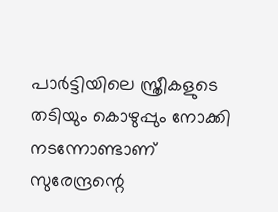പാർട്ടിയിലെ സ്ത്രീകളുടെ തടിയും കൊഴുപ്പും നോക്കി നടന്നോണ്ടാണ് സുരേന്ദ്രന്റെ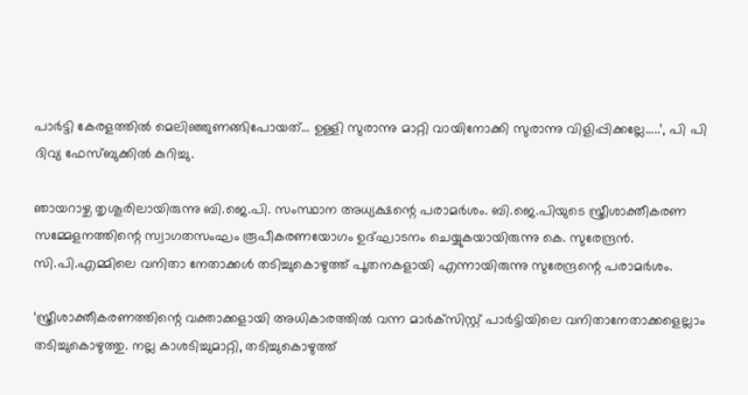പാർട്ടി കേരളത്തിൽ മെലിഞ്ഞുണങ്ങിപോയത്… ഉള്ളി സുരാന്നു മാറ്റി വായിനോക്കി സുരാന്നു വിളിപ്പിക്കല്ലേ…..’, പി പി ദിവ്യ ഫേസ്‌ബുക്കിൽ കുറിച്ചു.

ഞായറാഴ്ച തൃശൂരിലായിരുന്നു ബി.ജെ.പി. സംസ്ഥാന അധ്യക്ഷന്റെ പരാമര്‍ശം. ബി.ജെ.പിയുടെ സ്ത്രീശാക്തീകരണ സമ്മേളനത്തിന്റെ സ്വാഗതസംഘം രൂപീകരണയോഗം ഉദ്ഘാടനം ചെയ്യുകയായിരുന്നു കെ. സുരേന്ദ്രന്‍. സി.പി.എമ്മിലെ വനിതാ നേതാക്കള്‍ തടിച്ചുകൊഴുത്ത് പൂതനകളായി എന്നായിരുന്നു സുരേന്ദ്രന്റെ പരാമര്‍ശം.

‘സ്ത്രീശാക്തീകരണത്തിന്റെ വക്താക്കളായി അധികാരത്തില്‍ വന്ന മാര്‍ക്‌സിസ്റ്റ് പാര്‍ട്ടിയിലെ വനിതാനേതാക്കളെല്ലാം തടിച്ചുകൊഴുത്തു. നല്ല കാശടിച്ചുമാറ്റി, തടിച്ചുകൊഴുത്ത്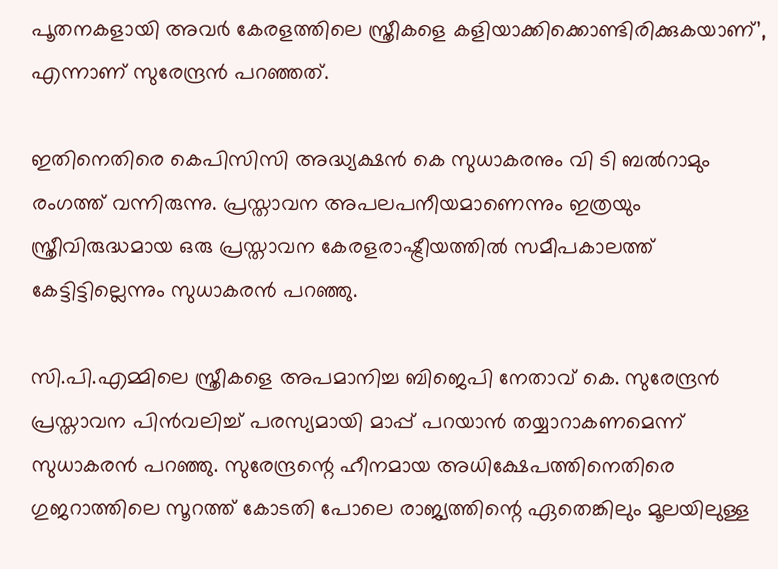പൂതനകളായി അവര്‍ കേരളത്തിലെ സ്ത്രീകളെ കളിയാക്കിക്കൊണ്ടിരിക്കുകയാണ്’, എന്നാണ് സുരേന്ദ്രൻ പറഞ്ഞത്.

ഇതിനെതിരെ കെപിസിസി അദ്ധ്യക്ഷന്‍ കെ സുധാകരനും വി ടി ബൽറാമും രംഗത്ത് വന്നിരുന്നു. പ്രസ്താവന അപലപനീയമാണെന്നും ഇത്രയും സ്ത്രീവിരുദ്ധമായ ഒരു പ്രസ്താവന കേരളരാഷ്ട്രീയത്തില്‍ സമീപകാലത്ത് കേട്ടിട്ടില്ലെന്നും സുധാകരന്‍ പറഞ്ഞു.

സി.പി.എമ്മിലെ സ്ത്രീകളെ അപമാനിച്ച ബിജെപി നേതാവ് കെ. സുരേന്ദ്രന്‍ പ്രസ്താവന പിന്‍വലിച്ച് പരസ്യമായി മാപ്പ് പറയാന്‍ തയ്യാറാകണമെന്ന് സുധാകരൻ പറഞ്ഞു. സുരേന്ദ്രന്റെ ഹീനമായ അധിക്ഷേപത്തിനെതിരെ ഗുജറാത്തിലെ സൂറത്ത് കോടതി പോലെ രാജ്യത്തിന്റെ ഏതെങ്കിലും മൂലയിലുള്ള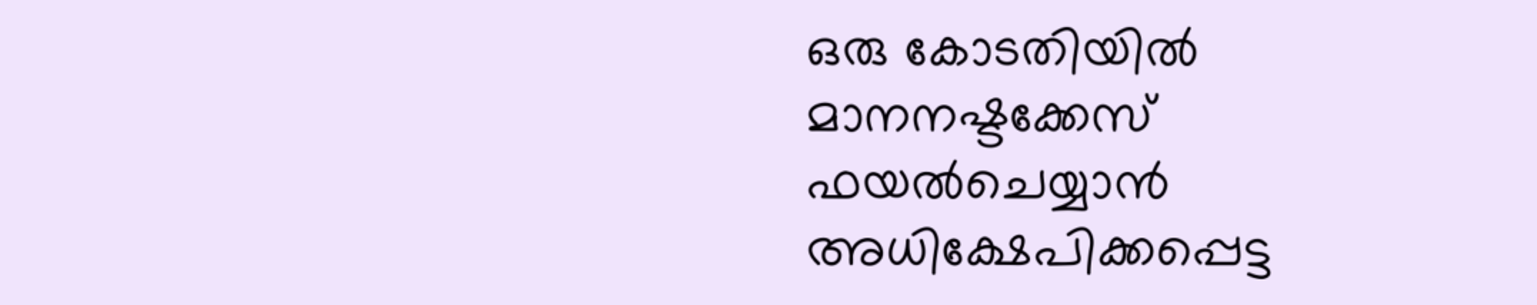ഒരു കോടതിയില്‍ മാനനഷ്ടക്കേസ് ഫയല്‍ചെയ്യാന്‍ അധിക്ഷേപിക്കപ്പെട്ട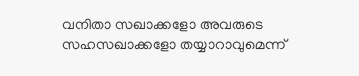വനിതാ സഖാക്കളോ അവരുടെ സഹസഖാക്കളോ തയ്യാറാവുമെന്ന്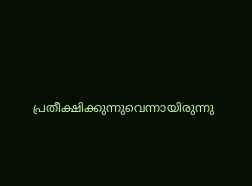പ്രതീക്ഷിക്കുന്നുവെന്നായിരുന്നു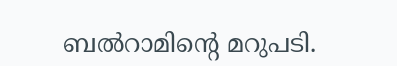ബൽറാമിന്റെ മറുപടി.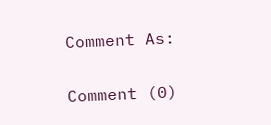Comment As:

Comment (0)